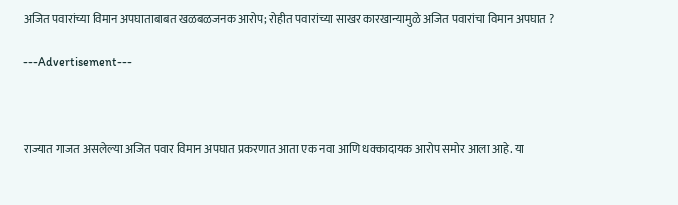अजित पवारांच्या विमान अपघाताबाबत खळबळजनक आरोप; रोहीत पवारांच्या साखर कारखान्यामुळे अजित पवारांचा विमान अपघात ?

---Advertisement---



राज्यात गाजत असलेल्या अजित पवार विमान अपघात प्रकरणात आता एक नवा आणि धक्कादायक आरोप समोर आला आहे. या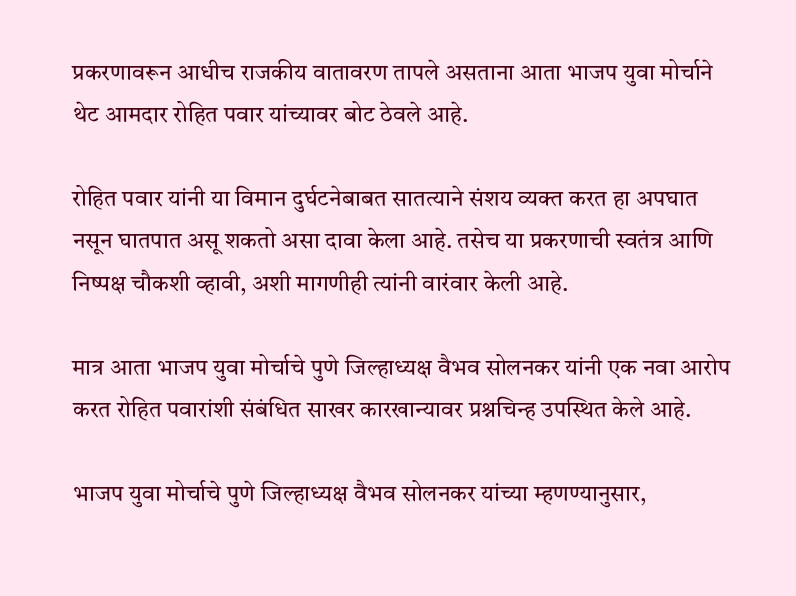प्रकरणावरून आधीच राजकीय वातावरण तापले असताना आता भाजप युवा मोर्चाने थेट आमदार रोहित पवार यांच्यावर बोट ठेवले आहे.

रोहित पवार यांनी या विमान दुर्घटनेबाबत सातत्याने संशय व्यक्त करत हा अपघात नसून घातपात असू शकतो असा दावा केला आहे. तसेच या प्रकरणाची स्वतंत्र आणि निष्पक्ष चौकशी व्हावी, अशी मागणीही त्यांनी वारंवार केली आहे.

मात्र आता भाजप युवा मोर्चाचे पुणे जिल्हाध्यक्ष वैभव सोलनकर यांनी एक नवा आरोप करत रोहित पवारांशी संबंधित साखर कारखान्यावर प्रश्नचिन्ह उपस्थित केले आहे.

भाजप युवा मोर्चाचे पुणे जिल्हाध्यक्ष वैभव सोलनकर यांच्या म्हणण्यानुसार,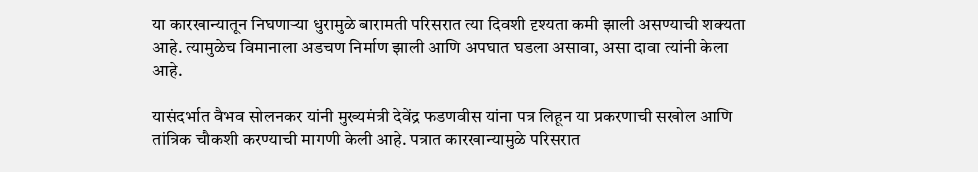या कारखान्यातून निघणाऱ्या धुरामुळे बारामती परिसरात त्या दिवशी दृश्यता कमी झाली असण्याची शक्यता आहे. त्यामुळेच विमानाला अडचण निर्माण झाली आणि अपघात घडला असावा, असा दावा त्यांनी केला आहे.

यासंदर्भात वैभव सोलनकर यांनी मुख्यमंत्री देवेंद्र फडणवीस यांना पत्र लिहून या प्रकरणाची सखोल आणि तांत्रिक चौकशी करण्याची मागणी केली आहे. पत्रात कारखान्यामुळे परिसरात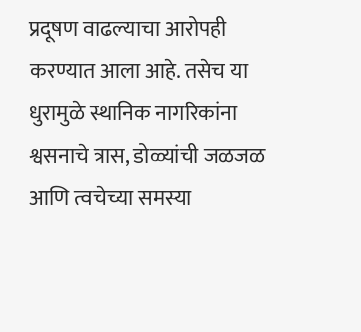प्रदूषण वाढल्याचा आरोपही करण्यात आला आहे. तसेच या धुरामुळे स्थानिक नागरिकांना श्वसनाचे त्रास, डोळ्यांची जळजळ आणि त्वचेच्या समस्या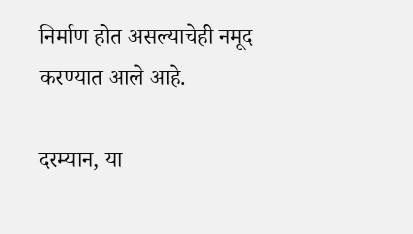निर्माण होत असल्याचेही नमूद करण्यात आले आहे.

दरम्यान, या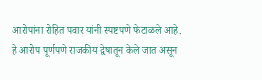आरोपांना रोहित पवार यांनी स्पष्टपणे फेटाळले आहे. हे आरोप पूर्णपणे राजकीय द्वेषातून केले जात असून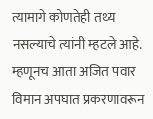त्यामागे कोणतेही तथ्य नसल्याचे त्यांनी म्हटले आहे. म्हणूनच आता अजित पवार विमान अपघात प्रकरणावरून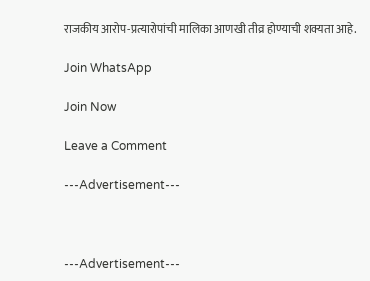राजकीय आरोप-प्रत्यारोपांची मालिका आणखी तीव्र होण्याची शक्यता आहे.

Join WhatsApp

Join Now

Leave a Comment

---Advertisement---



---Advertisement---